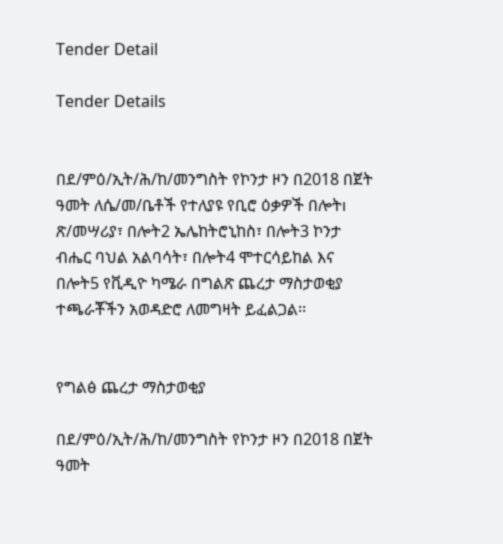Tender Detail

Tender Details


በደ/ምዕ/ኢት/ሕ/ከ/መንግስት የኮንታ ዞን በ2018 በጀት ዓመት ለሴ/መ/ቤቶች የተለያዩ የቢሮ ዕቃዎች በሎትı ጽ/መሣሪያ፣ በሎት2 ኤሌከትሮኒከስ፣ በሎት3 ኮንታ ብሔር ባህል አልባሳት፣ በሎት4 ሞተርሳይከል እና በሎት5 የቪዲዮ ካሜራ በግልጽ ጨረታ ማስታወቂያ ተጫራቾችን አወዳድሮ ለመግዛት ይፈልጋል፡፡


የግልፅ ጨረታ ማስታወቂያ

በደ/ምዕ/ኢት/ሕ/ከ/መንግስት የኮንታ ዞን በ2018 በጀት ዓመት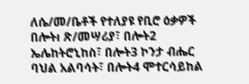ለሴ/መ/ቤቶች የተለያዩ የቢሮ ዕቃዎች በሎትı ጽ/መሣሪያ፣ በሎት2 ኤሌከትሮኒከስ፣ በሎት3 ኮንታ ብሔር ባህል አልባሳት፣ በሎት4 ሞተርሳይከል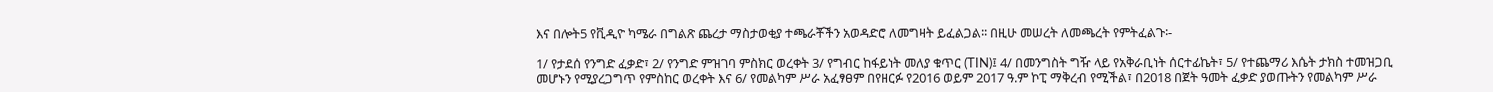እና በሎት5 የቪዲዮ ካሜራ በግልጽ ጨረታ ማስታወቂያ ተጫራቾችን አወዳድሮ ለመግዛት ይፈልጋል፡፡ በዚሁ መሠረት ለመጫረት የምትፈልጉ፡-

1/ የታደሰ የንግድ ፈቃድ፣ 2/ የንግድ ምዝገባ ምስክር ወረቀት 3/ የግብር ከፋይነት መለያ ቁጥር (TIN)፤ 4/ በመንግስት ግዥ ላይ የአቅራቢነት ሰርተፊኬት፣ 5/ የተጨማሪ እሴት ታክስ ተመዝጋቢ መሆኑን የሚያረጋግጥ የምስከር ወረቀት እና 6/ የመልካም ሥራ አፈፃፀም በየዘርፉ የ2016 ወይም 2017 ዓ.ም ኮፒ ማቅረብ የሚችል፣ በ2018 በጀት ዓመት ፈቃድ ያወጡትን የመልካም ሥራ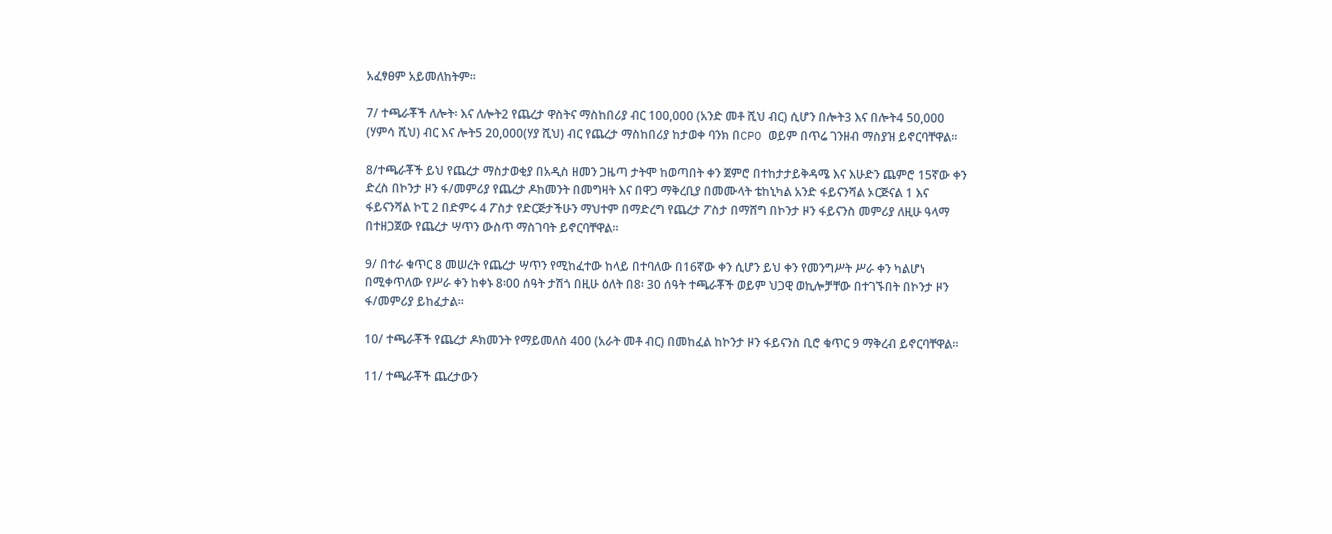አፈፃፀም አይመለከትም፡፡

7/ ተጫራቾች ለሎት፡ እና ለሎት2 የጨረታ ዋስትና ማስከበሪያ ብር 100,000 (አንድ መቶ ሺህ ብር) ሲሆን በሎት3 እና በሎት4 50,000 (ሃምሳ ሺህ) ብር እና ሎት5 20,000(ሃያ ሺህ) ብር የጨረታ ማስከበሪያ ከታወቀ ባንክ በCPO ወይም በጥሬ ገንዘብ ማስያዝ ይኖርባቸዋል፡፡

8/ተጫራቾች ይህ የጨረታ ማስታወቂያ በአዲስ ዘመን ጋዜጣ ታትሞ ከወጣበት ቀን ጀምሮ በተከታታይቅዳሜ እና እሁድን ጨምሮ 15ኛው ቀን ድረስ በኮንታ ዞን ፋ/መምሪያ የጨረታ ዶከመንት በመግዛት እና በዋጋ ማቅረቢያ በመሙላት ቴከኒካል አንድ ፋይናንሻል ኦርጅናል 1 እና ፋይናንሻል ኮፒ 2 በድምሩ 4 ፖስታ የድርጅታችሁን ማህተም በማድረግ የጨረታ ፖስታ በማሸግ በኮንታ ዞን ፋይናንስ መምሪያ ለዚሁ ዓላማ በተዘጋጀው የጨረታ ሣጥን ውስጥ ማስገባት ይኖርባቸዋል፡፡

9/ በተራ ቁጥር 8 መሠረት የጨረታ ሣጥን የሚከፈተው ከላይ በተባለው በ16ኛው ቀን ሲሆን ይህ ቀን የመንግሥት ሥራ ቀን ካልሆነ በሚቀጥለው የሥራ ቀን ከቀኑ 8፡00 ሰዓት ታሽጎ በዚሁ ዕለት በ8፡ 30 ሰዓት ተጫራቾች ወይም ህጋዊ ወኪሎቻቸው በተገኙበት በኮንታ ዞን ፋ/መምሪያ ይከፈታል፡፡

10/ ተጫራቾች የጨረታ ዶክመንት የማይመለስ 400 (አራት መቶ ብር) በመከፈል ከኮንታ ዞን ፋይናንስ ቢሮ ቁጥር 9 ማቅረብ ይኖርባቸዋል፡፡

11/ ተጫራቾች ጨረታውን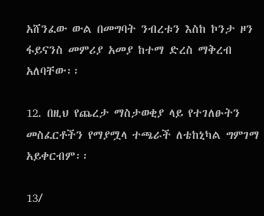አሸንፈው ውል በመግባት ንብረቱን እስከ ኮንታ ዞን ፋይናንስ መምሪያ አመያ ከተማ ድረስ ማቅረብ አለባቸው፡፡

12. በዚህ የጨረታ ማስታወቂያ ላይ የተገለፁትን መስፈርቶችን የማያሟላ ተጫራች ለቴከኒካል ግምገማ አይቀርብም፡፡

13/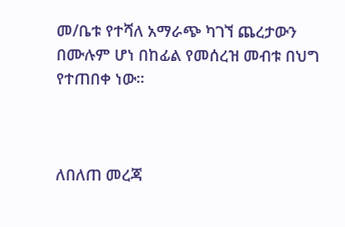መ/ቤቱ የተሻለ አማራጭ ካገኘ ጨረታውን በሙሉም ሆነ በከፊል የመሰረዝ መብቱ በህግ የተጠበቀ ነው፡፡



ለበለጠ መረጃ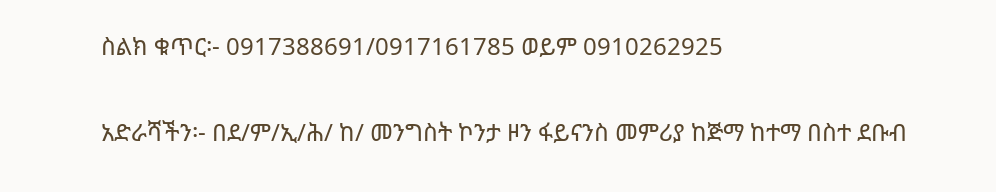ስልክ ቁጥር፡- 0917388691/0917161785 ወይም 0910262925

አድራሻችን፡- በደ/ም/ኢ/ሕ/ ከ/ መንግስት ኮንታ ዞን ፋይናንስ መምሪያ ከጅማ ከተማ በስተ ደቡብ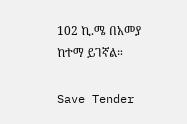102 ኪ.ሜ በአመያ ከተማ ይገኛል።

Save Tender